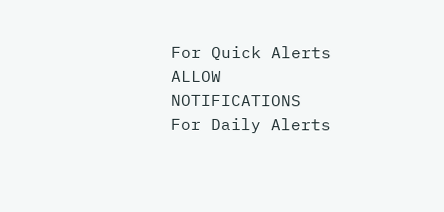For Quick Alerts
ALLOW NOTIFICATIONS
For Daily Alerts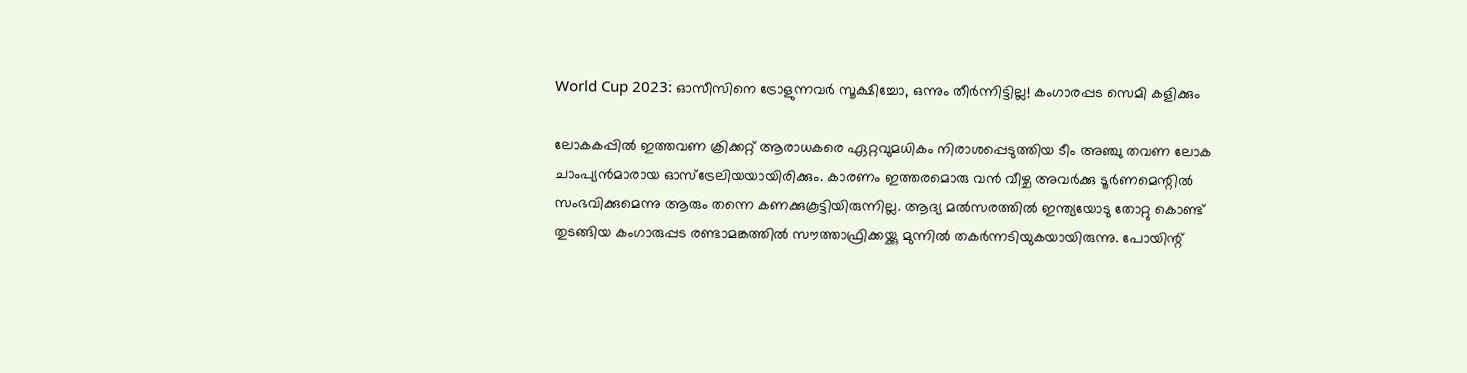World Cup 2023: ഓസീസിനെ ട്രോളുന്നവര്‍ സൂക്ഷിച്ചോ, ഒന്നും തീര്‍ന്നിട്ടില്ല! കംഗാരപ്പട സെമി കളിക്കും

ലോകകപ്പില്‍ ഇത്തവണ ക്രിക്കറ്റ് ആരാധകരെ ഏറ്റവുമധികം നിരാശപ്പെടുത്തിയ ടീം അഞ്ചു തവണ ലോക ചാംപ്യന്‍മാരായ ഓസ്‌ട്രേലിയയായിരിക്കും. കാരണം ഇത്തരമൊരു വന്‍ വീഴ്ച അവര്‍ക്കു ടൂര്‍ണമെന്റില്‍ സംഭവിക്കുമെന്നു ആരും തന്നെ കണക്കുകൂട്ടിയിരുന്നില്ല. ആദ്യ മല്‍സരത്തില്‍ ഇന്ത്യയോടു തോറ്റു കൊണ്ട് തുടങ്ങിയ കംഗാരുപ്പട രണ്ടാമങ്കത്തില്‍ സൗത്താഫ്രിക്കയ്ക്കു മുന്നില്‍ തകര്‍ന്നടിയുകയായിരുന്നു. പോയിന്റ്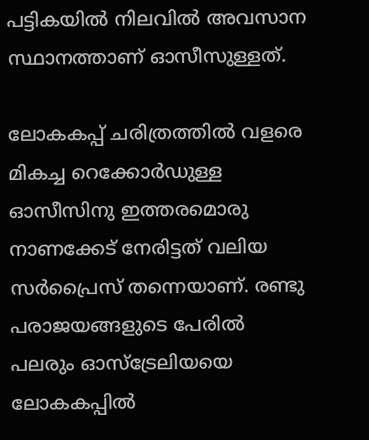പട്ടികയില്‍ നിലവില്‍ അവസാന സ്ഥാനത്താണ് ഓസീസുള്ളത്.

ലോകകപ്പ് ചരിത്രത്തില്‍ വളരെ മികച്ച റെക്കോര്‍ഡുള്ള ഓസീസിനു ഇത്തരമൊരു നാണക്കേട് നേരിട്ടത് വലിയ സര്‍പ്രൈസ് തന്നെയാണ്. രണ്ടു പരാജയങ്ങളുടെ പേരില്‍ പലരും ഓസ്‌ട്രേലിയയെ ലോകകപ്പില്‍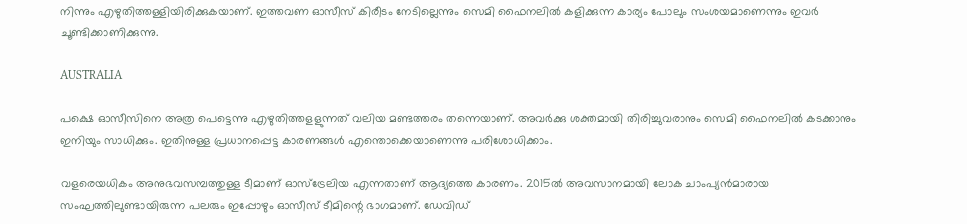നിന്നും എഴുതിത്തള്ളിയിരിക്കുകയാണ്. ഇത്തവണ ഓസീസ് കിരീടം നേടില്ലെന്നും സെമി ഫൈനലില്‍ കളിക്കുന്ന കാര്യം പോലും സംശയമാണെന്നും ഇവര്‍ ചൂണ്ടിക്കാണിക്കുന്നു.

AUSTRALIA

പക്ഷെ ഓസീസിനെ അത്ര പെട്ടെന്നു എഴുതിത്തളളുന്നത് വലിയ മണ്ടത്തരം തന്നെയാണ്. അവര്‍ക്കു ശക്തമായി തിരിച്ചുവരാനും സെമി ഫൈനലില്‍ കടക്കാനും ഇനിയും സാധിക്കും. ഇതിനുള്ള പ്രധാനപ്പെട്ട കാരണങ്ങള്‍ എന്തൊക്കെയാണെന്നു പരിശോധിക്കാം.

വളരെയധികം അനുഭവസമ്പത്തുള്ള ടീമാണ് ഓസ്‌ട്രേലിയ എന്നതാണ് ആദ്യത്തെ കാരണം. 2015ല്‍ അവസാനമായി ലോക ചാംപ്യന്‍മാരായ സംഘത്തിലുണ്ടായിരുന്ന പലരും ഇപ്പോഴും ഓസീസ് ടീമിന്റെ ഭാഗമാണ്. ഡേവിഡ്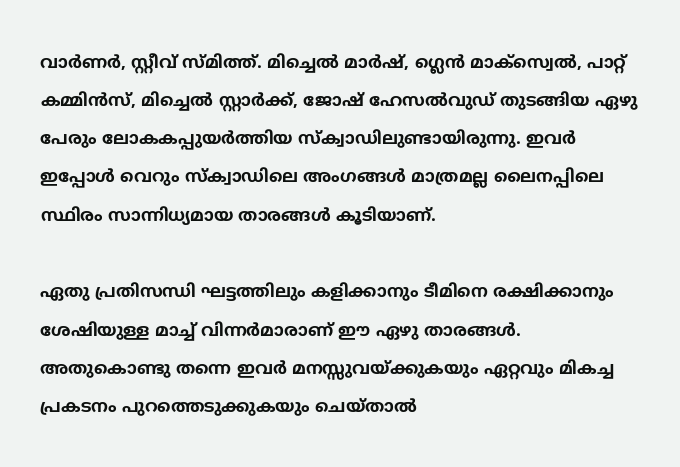വാര്‍ണര്‍, സ്റ്റീവ് സ്മിത്ത്. മിച്ചെല്‍ മാര്‍ഷ്, ഗ്ലെന്‍ മാക്‌സ്വെല്‍, പാറ്റ് കമ്മിന്‍സ്, മിച്ചെല്‍ സ്റ്റാര്‍ക്ക്, ജോഷ് ഹേസല്‍വുഡ് തുടങ്ങിയ ഏഴു പേരും ലോകകപ്പുയര്‍ത്തിയ സ്‌ക്വാഡിലുണ്ടായിരുന്നു. ഇവര്‍ ഇപ്പോൾ വെറും സ്‌ക്വാഡിലെ അംഗങ്ങള്‍ മാത്രമല്ല ലൈനപ്പിലെ സ്ഥിരം സാന്നിധ്യമായ താരങ്ങള്‍ കൂടിയാണ്.

ഏതു പ്രതിസന്ധി ഘട്ടത്തിലും കളിക്കാനും ടീമിനെ രക്ഷിക്കാനും ശേഷിയുള്ള മാച്ച് വിന്നര്‍മാരാണ് ഈ ഏഴു താരങ്ങള്‍. അതുകൊണ്ടു തന്നെ ഇവര്‍ മനസ്സുവയ്ക്കുകയും ഏറ്റവും മികച്ച പ്രകടനം പുറത്തെടുക്കുകയും ചെയ്താല്‍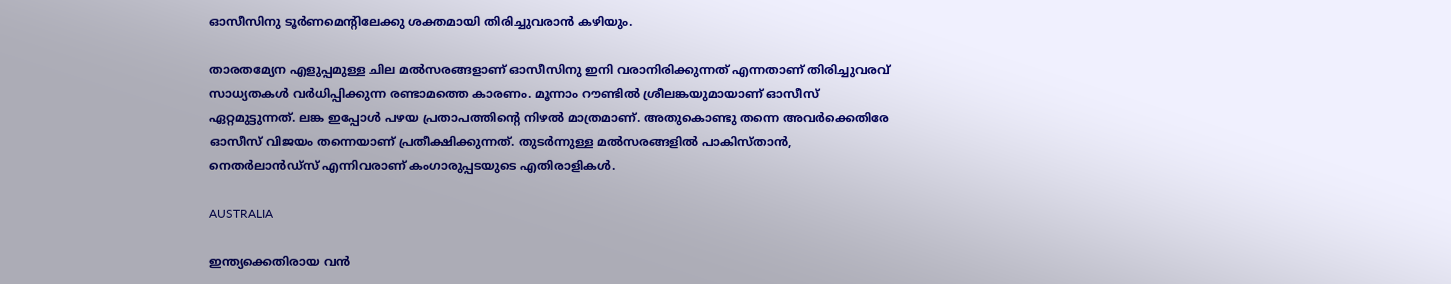ഓസീസിനു ടൂര്‍ണമെന്റിലേക്കു ശക്തമായി തിരിച്ചുവരാന്‍ കഴിയും.

താരതമ്യേന എളുപ്പമുള്ള ചില മല്‍സരങ്ങളാണ് ഓസീസിനു ഇനി വരാനിരിക്കുന്നത് എന്നതാണ് തിരിച്ചുവരവ് സാധ്യതകള്‍ വര്‍ധിപ്പിക്കുന്ന രണ്ടാമത്തെ കാരണം. മൂന്നാം റൗണ്ടില്‍ ശ്രീലങ്കയുമായാണ് ഓസീസ് ഏറ്റമുട്ടുന്നത്. ലങ്ക ഇപ്പോള്‍ പഴയ പ്രതാപത്തിന്റെ നിഴല്‍ മാത്രമാണ്. അതുകൊണ്ടു തന്നെ അവര്‍ക്കെതിരേ ഓസീസ് വിജയം തന്നെയാണ് പ്രതീക്ഷിക്കുന്നത്. തുടര്‍ന്നുള്ള മല്‍സരങ്ങളില്‍ പാകിസ്താന്‍, നെതര്‍ലാന്‍ഡ്‌സ് എന്നിവരാണ് കംഗാരുപ്പടയുടെ എതിരാളികള്‍.

AUSTRALIA

ഇന്ത്യക്കെതിരായ വന്‍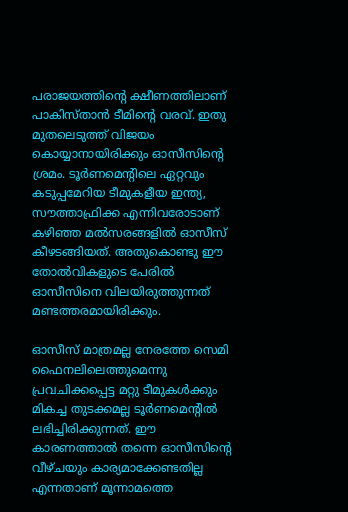പരാജയത്തിന്റെ ക്ഷീണത്തിലാണ് പാകിസ്താന്‍ ടീമിന്റെ വരവ്. ഇതു മുതലെടുത്ത് വിജയം കൊയ്യാനായിരിക്കും ഓസീസിന്റെ ശ്രമം. ടൂര്‍ണമെന്റിലെ ഏറ്റവും കടുപ്പമേറിയ ടീമുകളീയ ഇന്ത്യ, സൗത്താഫ്രിക്ക എന്നിവരോടാണ് കഴിഞ്ഞ മല്‍സരങ്ങളില്‍ ഓസീസ് കീഴടങ്ങിയത്. അതുകൊണ്ടു ഈ തോല്‍വികളുടെ പേരില്‍ ഓസീസിനെ വിലയിരുത്തുന്നത് മണ്ടത്തരമായിരിക്കും.

ഓസീസ് മാത്രമല്ല നേരത്തേ സെമി ഫൈനലിലെത്തുമെന്നു പ്രവചിക്കപ്പെട്ട മറ്റു ടീമുകള്‍ക്കും മികച്ച തുടക്കമല്ല ടൂര്‍ണമെന്റില്‍ ലഭിച്ചിരിക്കുന്നത്. ഈ കാരണത്താല്‍ തന്നെ ഓസീസിന്റെ വീഴ്ചയും കാര്യമാക്കേണ്ടതില്ല എന്നതാണ് മൂന്നാമത്തെ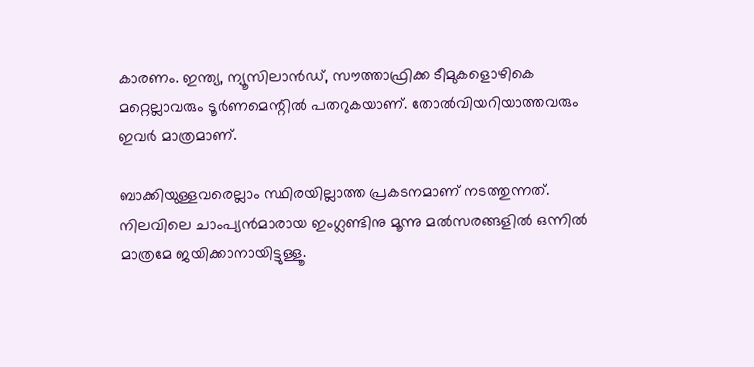കാരണം. ഇന്ത്യ, ന്യൂസിലാന്‍ഡ്, സൗത്താഫ്രിക്ക ടീമുകളൊഴികെ മറ്റെല്ലാവരും ടൂര്‍ണമെന്റില്‍ പതറുകയാണ്. തോല്‍വിയറിയാത്തവരും ഇവര്‍ മാത്രമാണ്.

ബാക്കിയുള്ളവരെല്ലാം സ്ഥിരയില്ലാത്ത പ്രകടനമാണ് നടത്തുന്നത്. നിലവിലെ ചാംപ്യന്‍മാരായ ഇംഗ്ലണ്ടിനു മൂന്നു മല്‍സരങ്ങളില്‍ ഒന്നില്‍ മാത്രമേ ജയിക്കാനായിട്ടുള്ളൂ.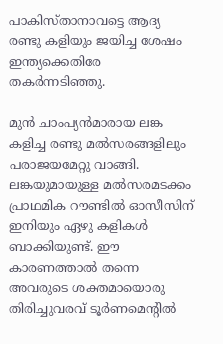പാകിസ്താനാവട്ടെ ആദ്യ രണ്ടു കളിയും ജയിച്ച ശേഷം ഇന്ത്യക്കെതിരേ തകര്‍ന്നടിഞ്ഞു.

മുന്‍ ചാംപ്യന്‍മാരായ ലങ്ക കളിച്ച രണ്ടു മല്‍സരങ്ങളിലും പരാജയമേറ്റു വാങ്ങി. ലങ്കയുമായുള്ള മല്‍സരമടക്കം പ്രാഥമിക റൗണ്ടില്‍ ഓസീസിന് ഇനിയും ഏഴു കളികള്‍ ബാക്കിയുണ്ട്. ഈ കാരണത്താല്‍ തന്നെ അവരുടെ ശക്തമായൊരു തിരിച്ചുവരവ് ടൂര്‍ണമെന്റില്‍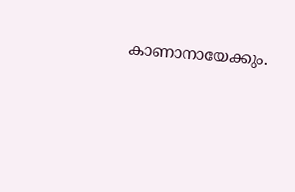കാണാനായേക്കും.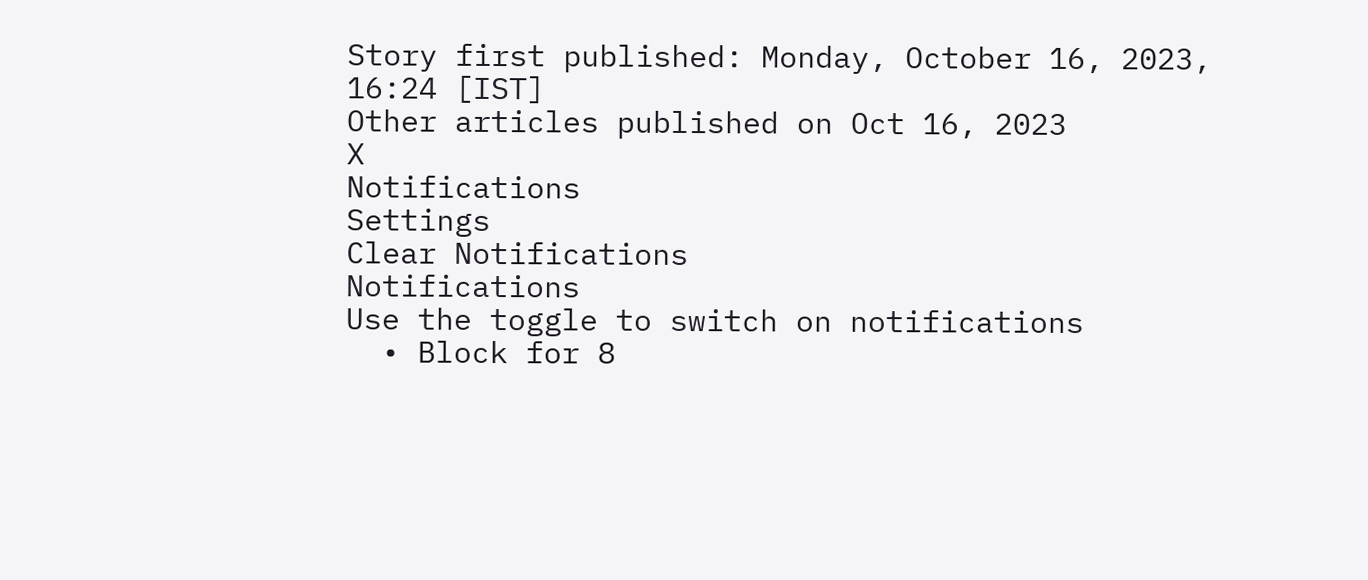Story first published: Monday, October 16, 2023, 16:24 [IST]
Other articles published on Oct 16, 2023
X
Notifications
Settings
Clear Notifications
Notifications
Use the toggle to switch on notifications
  • Block for 8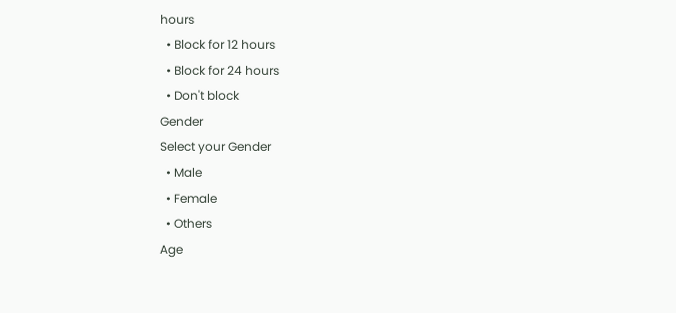hours
  • Block for 12 hours
  • Block for 24 hours
  • Don't block
Gender
Select your Gender
  • Male
  • Female
  • Others
Age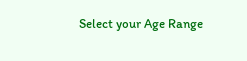Select your Age Range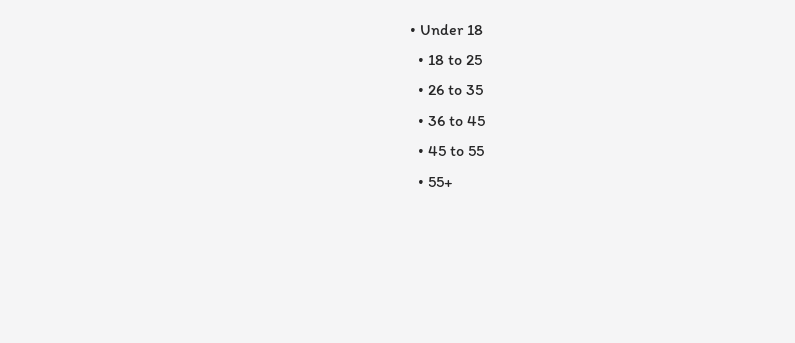• Under 18
  • 18 to 25
  • 26 to 35
  • 36 to 45
  • 45 to 55
  • 55+